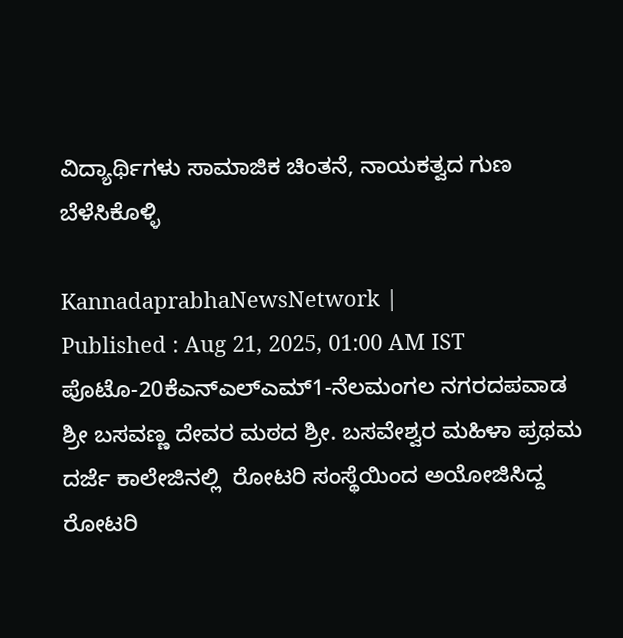ವಿದ್ಯಾರ್ಥಿಗಳು ಸಾಮಾಜಿಕ ಚಿಂತನೆ, ನಾಯಕತ್ವದ ಗುಣ ಬೆಳೆಸಿಕೊಳ್ಳಿ

KannadaprabhaNewsNetwork |
Published : Aug 21, 2025, 01:00 AM IST
ಪೊಟೊ-20ಕೆಎನ್‌ಎಲ್‌ಎಮ್‌1-ನೆಲಮಂಗಲ ನಗರದಪವಾಡ ಶ್ರೀ ಬಸವಣ್ಣ ದೇವರ ಮಠದ ಶ್ರೀ. ಬಸವೇಶ್ವರ ಮಹಿಳಾ ಪ್ರಥಮ ದರ್ಜೆ ಕಾಲೇಜಿನಲ್ಲಿ  ರೋಟರಿ ಸಂಸ್ಥೆಯಿಂದ ಅಯೋಜಿಸಿದ್ದ  ರೋಟರಿ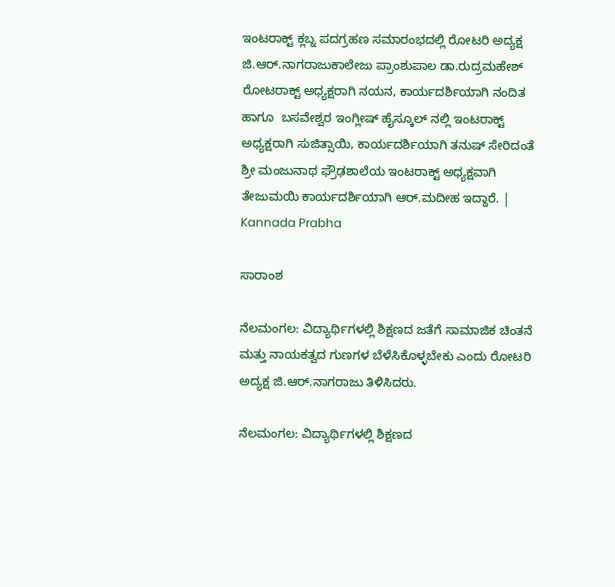ಇಂಟರಾಕ್ಟ್ ಕ್ಲಬ್ನ ಪದಗ್ರಹಣ ಸಮಾರಂಭದಲ್ಲಿ ರೋಟರಿ ಅದ್ಯಕ್ಷ ಜಿ.ಆರ್.ನಾಗರಾಜುಕಾಲೇಜು ಪ್ರಾಂಶುಪಾಲ ಡಾ.ರುದ್ರಮಹೇಶ್‌ ರೋಟರಾಕ್ಟ್ ಅಧ್ಯಕ್ಷರಾಗಿ ನಯನ, ಕಾರ್ಯದರ್ಶಿಯಾಗಿ ನಂದಿತ ಹಾಗೂ  ಬಸವೇಶ್ವರ ಇಂಗ್ಲೀಷ್ ಹೈಸ್ಕೂಲ್ ನಲ್ಲಿ ಇಂಟರಾಕ್ಟ್ ಅಧ್ಯಕ್ಷರಾಗಿ ಸುಜಿತ್ಸಾಯಿ, ಕಾರ್ಯದರ್ಶಿಯಾಗಿ ತನುಷ್ ಸೇರಿದಂತೆ ಶ್ರೀ ಮಂಜುನಾಥ ಫ್ರೌಢಶಾಲೆಯ ಇಂಟರಾಕ್ಟ್ ಅಧ್ಯಕ್ಷವಾಗಿ ತೇಜುಮಯಿ ಕಾರ್ಯದರ್ಶಿಯಾಗಿ ಆರ್.ಮದೀಹ ಇದ್ದಾರೆ. | Kannada Prabha

ಸಾರಾಂಶ

ನೆಲಮಂಗಲ: ವಿದ್ಯಾರ್ಥಿಗಳಲ್ಲಿ ಶಿಕ್ಷಣದ ಜತೆಗೆ ಸಾಮಾಜಿಕ ಚಿಂತನೆ ಮತ್ತು ನಾಯಕತ್ವದ ಗುಣಗಳ ಬೆಳೆಸಿಕೊಳ್ಳಬೇಕು ಎಂದು ರೋಟರಿ ಅದ್ಯಕ್ಷ ಜಿ.ಆರ್.ನಾಗರಾಜು ತಿಳಿಸಿದರು.

ನೆಲಮಂಗಲ: ವಿದ್ಯಾರ್ಥಿಗಳಲ್ಲಿ ಶಿಕ್ಷಣದ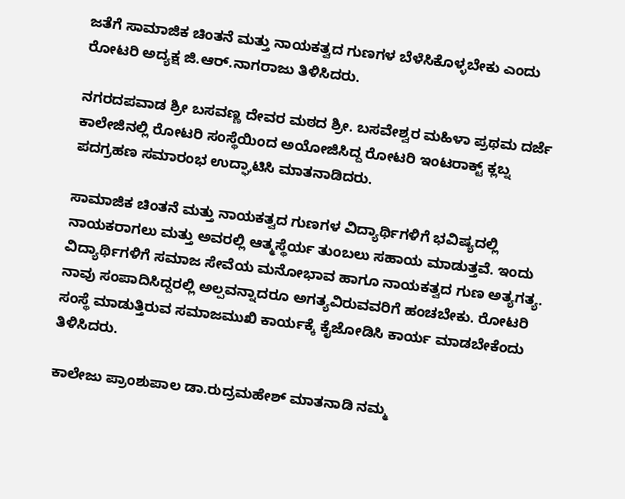ಜತೆಗೆ ಸಾಮಾಜಿಕ ಚಿಂತನೆ ಮತ್ತು ನಾಯಕತ್ವದ ಗುಣಗಳ ಬೆಳೆಸಿಕೊಳ್ಳಬೇಕು ಎಂದು ರೋಟರಿ ಅದ್ಯಕ್ಷ ಜಿ.ಆರ್.ನಾಗರಾಜು ತಿಳಿಸಿದರು.

ನಗರದಪವಾಡ ಶ್ರೀ ಬಸವಣ್ಣ ದೇವರ ಮಠದ ಶ್ರೀ. ಬಸವೇಶ್ವರ ಮಹಿಳಾ ಪ್ರಥಮ ದರ್ಜೆ ಕಾಲೇಜಿನಲ್ಲಿ ರೋಟರಿ ಸಂಸ್ಥೆಯಿಂದ ಅಯೋಜಿಸಿದ್ದ ರೋಟರಿ ಇಂಟರಾಕ್ಟ್ ಕ್ಲಬ್ನ ಪದಗ್ರಹಣ ಸಮಾರಂಭ ಉದ್ಘಾಟಿಸಿ ಮಾತನಾಡಿದರು.

ಸಾಮಾಜಿಕ ಚಿಂತನೆ ಮತ್ತು ನಾಯಕತ್ವದ ಗುಣಗಳ ವಿದ್ಯಾರ್ಥಿಗಳಿಗೆ ಭವಿಷ್ಯದಲ್ಲಿ ನಾಯಕರಾಗಲು ಮತ್ತು ಅವರಲ್ಲಿ ಆತ್ಮಸ್ಥೆರ್ಯ ತುಂಬಲು ಸಹಾಯ ಮಾಡುತ್ತವೆ. ಇಂದು ವಿದ್ಯಾರ್ಥಿಗಳಿಗೆ ಸಮಾಜ ಸೇವೆಯ ಮನೋಭಾವ ಹಾಗೂ ನಾಯಕತ್ವದ ಗುಣ ಅತ್ಯಗತ್ಯ. ನಾವು ಸಂಪಾದಿಸಿದ್ದರಲ್ಲಿ ಅಲ್ಪವನ್ನಾದರೂ ಅಗತ್ಯವಿರುವವರಿಗೆ ಹಂಚಬೇಕು. ರೋಟರಿ ಸಂಸ್ಥೆ ಮಾಡುತ್ತಿರುವ ಸಮಾಜಮುಖಿ ಕಾರ್ಯಕ್ಕೆ ಕೈಜೋಡಿಸಿ ಕಾರ್ಯ ಮಾಡಬೇಕೆಂದು ತಿಳಿಸಿದರು.

ಕಾಲೇಜು ಪ್ರಾಂಶುಪಾಲ ಡಾ.ರುದ್ರಮಹೇಶ್ ಮಾತನಾಡಿ ನಮ್ಮ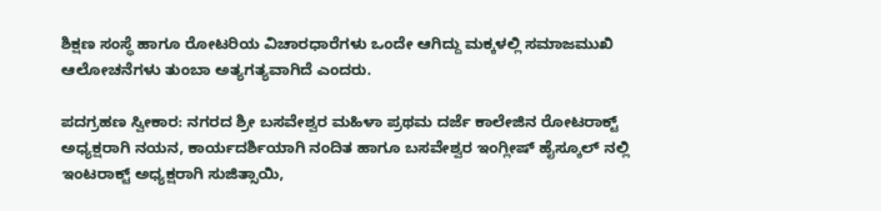ಶಿಕ್ಷಣ ಸಂಸ್ಥೆ ಹಾಗೂ ರೋಟರಿಯ ವಿಚಾರಧಾರೆಗಳು ಒಂದೇ ಆಗಿದ್ದು ಮಕ್ಕಳಲ್ಲಿ ಸಮಾಜಮುಖಿ ಆಲೋಚನೆಗಳು ತುಂಬಾ ಅತ್ಯಗತ್ಯವಾಗಿದೆ ಎಂದರು.

ಪದಗ್ರಹಣ ಸ್ವೀಕಾರ: ನಗರದ ಶ್ರೀ ಬಸವೇಶ್ವರ ಮಹಿಳಾ ಪ್ರಥಮ ದರ್ಜೆ ಕಾಲೇಜಿನ ರೋಟರಾಕ್ಟ್ ಅಧ್ಯಕ್ಷರಾಗಿ ನಯನ, ಕಾರ್ಯದರ್ಶಿಯಾಗಿ ನಂದಿತ ಹಾಗೂ ಬಸವೇಶ್ವರ ಇಂಗ್ಲೀಷ್ ಹೈಸ್ಕೂಲ್ ನಲ್ಲಿ ಇಂಟರಾಕ್ಟ್ ಅಧ್ಯಕ್ಷರಾಗಿ ಸುಜಿತ್ಸಾಯಿ,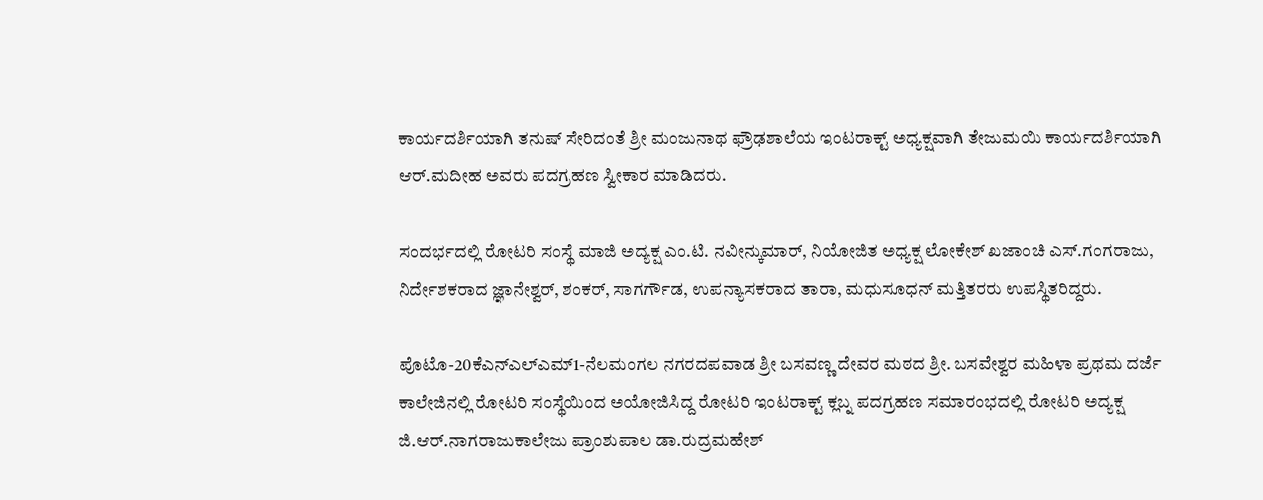ಕಾರ್ಯದರ್ಶಿಯಾಗಿ ತನುಷ್ ಸೇರಿದಂತೆ ಶ್ರೀ ಮಂಜುನಾಥ ಫ್ರೌಢಶಾಲೆಯ ಇಂಟರಾಕ್ಟ್ ಅಧ್ಯಕ್ಷವಾಗಿ ತೇಜುಮಯಿ ಕಾರ್ಯದರ್ಶಿಯಾಗಿ ಆರ್.ಮದೀಹ ಅವರು ಪದಗ್ರಹಣ ಸ್ವೀಕಾರ ಮಾಡಿದರು.

ಸಂದರ್ಭದಲ್ಲಿ ರೋಟರಿ ಸಂಸ್ಥೆ ಮಾಜಿ ಅದ್ಯಕ್ಷ ಎಂ.ಟಿ. ನವೀನ್ಕುಮಾರ್, ನಿಯೋಜಿತ ಅಧ್ಯಕ್ಷ ಲೋಕೇಶ್ ಖಜಾಂಚಿ ಎಸ್.ಗಂಗರಾಜು, ನಿರ್ದೇಶಕರಾದ ಜ್ಞಾನೇಶ್ವರ್, ಶಂಕರ್, ಸಾಗರ್ಗೌಡ, ಉಪನ್ಯಾಸಕರಾದ ತಾರಾ, ಮಧುಸೂಧನ್ ಮತ್ತಿತರರು ಉಪಸ್ಥಿತರಿದ್ದರು.

ಪೊಟೊ-20ಕೆಎನ್‌ಎಲ್‌ಎಮ್‌1-ನೆಲಮಂಗಲ ನಗರದಪವಾಡ ಶ್ರೀ ಬಸವಣ್ಣ ದೇವರ ಮಠದ ಶ್ರೀ. ಬಸವೇಶ್ವರ ಮಹಿಳಾ ಪ್ರಥಮ ದರ್ಜೆ ಕಾಲೇಜಿನಲ್ಲಿ ರೋಟರಿ ಸಂಸ್ಥೆಯಿಂದ ಅಯೋಜಿಸಿದ್ದ ರೋಟರಿ ಇಂಟರಾಕ್ಟ್ ಕ್ಲಬ್ನ ಪದಗ್ರಹಣ ಸಮಾರಂಭದಲ್ಲಿ ರೋಟರಿ ಅದ್ಯಕ್ಷ ಜಿ.ಆರ್.ನಾಗರಾಜುಕಾಲೇಜು ಪ್ರಾಂಶುಪಾಲ ಡಾ.ರುದ್ರಮಹೇಶ್‌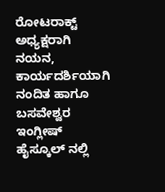ರೋಟರಾಕ್ಟ್ ಅಧ್ಯಕ್ಷರಾಗಿ ನಯನ, ಕಾರ್ಯದರ್ಶಿಯಾಗಿ ನಂದಿತ ಹಾಗೂ ಬಸವೇಶ್ವರ ಇಂಗ್ಲೀಷ್ ಹೈಸ್ಕೂಲ್ ನಲ್ಲಿ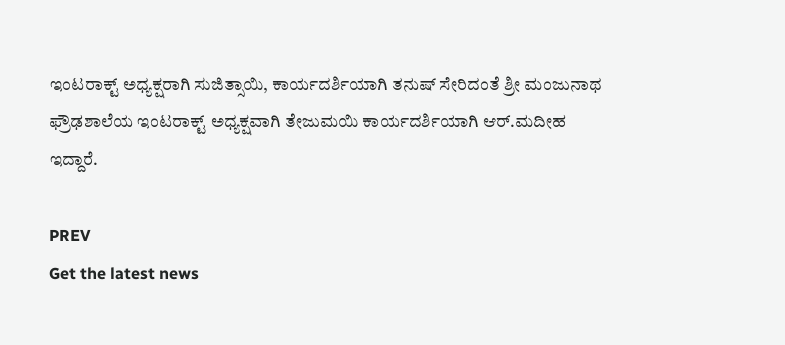ಇಂಟರಾಕ್ಟ್ ಅಧ್ಯಕ್ಷರಾಗಿ ಸುಜಿತ್ಸಾಯಿ, ಕಾರ್ಯದರ್ಶಿಯಾಗಿ ತನುಷ್ ಸೇರಿದಂತೆ ಶ್ರೀ ಮಂಜುನಾಥ ಫ್ರೌಢಶಾಲೆಯ ಇಂಟರಾಕ್ಟ್ ಅಧ್ಯಕ್ಷವಾಗಿ ತೇಜುಮಯಿ ಕಾರ್ಯದರ್ಶಿಯಾಗಿ ಆರ್.ಮದೀಹ ಇದ್ದಾರೆ.

PREV
Get the latest news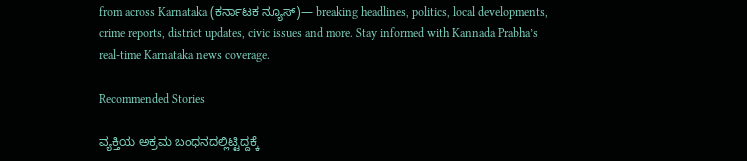from across Karnataka (ಕರ್ನಾಟಕ ನ್ಯೂಸ್)— breaking headlines, politics, local developments, crime reports, district updates, civic issues and more. Stay informed with Kannada Prabha’s real‑time Karnataka news coverage.

Recommended Stories

ವ್ಯಕ್ತಿಯ ಅಕ್ರಮ ಬಂಧನದಲ್ಲಿಟ್ಟಿದ್ದಕ್ಕೆ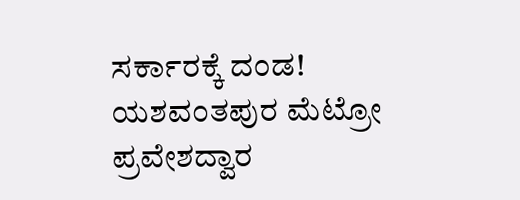ಸರ್ಕಾರಕ್ಕೆ ದಂಡ!
ಯಶವಂತಪುರ ಮೆಟ್ರೋ ಪ್ರವೇಶದ್ವಾರ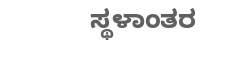ಸ್ಥಳಾಂತರ